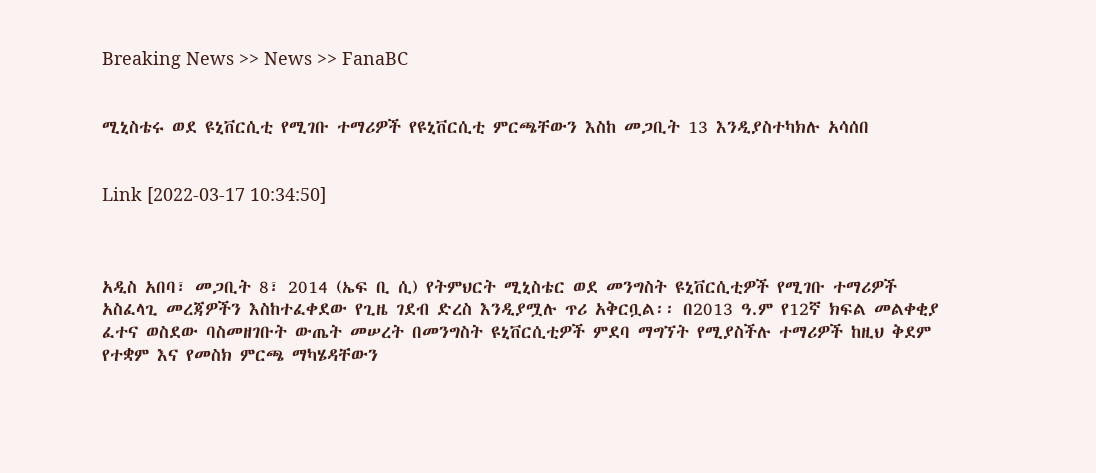Breaking News >> News >> FanaBC


ሚኒስቴሩ ወደ ዩኒቨርሲቲ የሚገቡ ተማሪዎች የዩኒቨርሲቲ ምርጫቸውን እስከ መጋቢት 13 እንዲያስተካክሉ አሳሰበ


Link [2022-03-17 10:34:50]



አዲስ አበባ፣ መጋቢት 8፣ 2014 (ኤፍ ቢ ሲ) የትምህርት ሚኒስቴር ወደ መንግስት ዩኒቨርሲቲዎች የሚገቡ ተማሪዎች አስፈላጊ መረጃዎችን እስከተፈቀደው የጊዜ ገደብ ድረስ እንዲያሟሉ ጥሪ አቅርቧል፡፡ በ2013 ዓ.ም የ12ኛ ክፍል መልቀቂያ ፈተና ወስደው ባስመዘገቡት ውጤት መሠረት በመንግስት ዩኒቨርሲቲዎች ምደባ ማግኘት የሚያስችሉ ተማሪዎች ከዚህ ቅደም የተቋም እና የመስክ ምርጫ ማካሄዳቸውን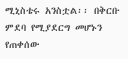ሚኒስቴሩ አንስቷል፡፡ በቅርቡ ምደባ የሚያደርግ መሆኑን የጠቀሰው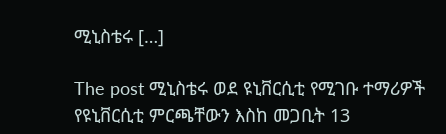ሚኒስቴሩ […]

The post ሚኒስቴሩ ወደ ዩኒቨርሲቲ የሚገቡ ተማሪዎች የዩኒቨርሲቲ ምርጫቸውን እስከ መጋቢት 13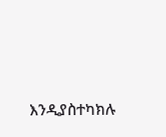እንዲያስተካክሉ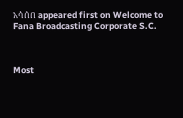አሳሰበ appeared first on Welcome to Fana Broadcasting Corporate S.C.



Most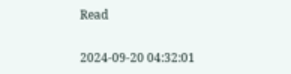Read

2024-09-20 04:32:01